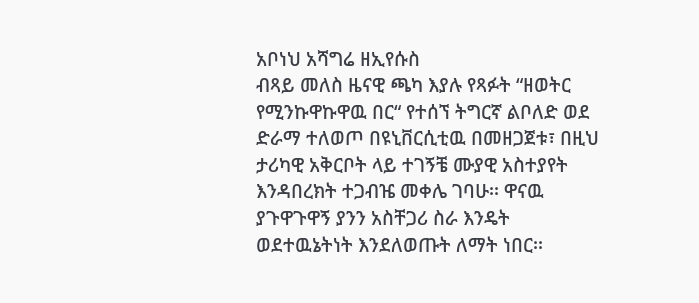አቦነህ አሻግሬ ዘኢየሱስ
ብጻይ መለስ ዜናዊ ጫካ እያሉ የጻፉት “ዘወትር የሚንኩዋኩዋዉ በር“ የተሰኘ ትግርኛ ልቦለድ ወደ ድራማ ተለወጦ በዩኒቨርሲቲዉ በመዘጋጀቱ፣ በዚህ ታሪካዊ አቅርቦት ላይ ተገኝቼ ሙያዊ አስተያየት እንዳበረክት ተጋብዤ መቀሌ ገባሁ፡፡ ዋናዉ ያጉዋጉዋኝ ያንን አስቸጋሪ ስራ እንዴት ወደተዉኔትነት እንደለወጡት ለማት ነበር፡፡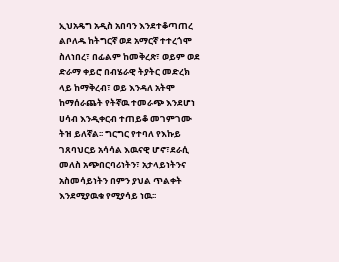ኢህአዴግ አዲስ አበባን እንደተቆጣጠረ ልቦለዱ ከትግርኛ ወደ አማርኛ ተተረጎሞ ስለነበረ፣ በፊልም ከመቅረጽ፣ ወይም ወደ ድራማ ቀይሮ በብሄራዊ ትያትር መድረክ ላይ ከማቅረብ፣ ወይ እንዳለ አትሞ ከማሰራጨት የትኛዉ ተመራጭ እንደሆነ ሀሳብ እንዲቀርብ ተጠይቆ መገምገሙ ትዝ ይለኛል፡፡ ግርግር የተባለ የእኩይ ገጸባህርይ አሳሳል እዉናዊ ሆኖ፣ደራሲ መለስ አጭበርባሪነትን፣ አታላይነትንና አስመሳይነትን በምን ያህል ጥልቀት እንደሚያዉቁ የሚያሳይ ነዉ፡፡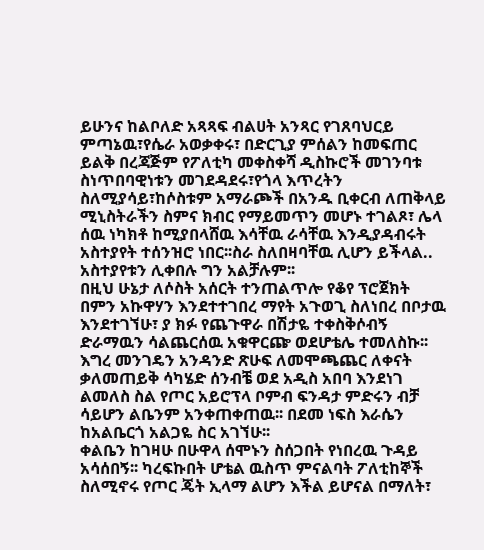ይሁንና ከልቦለድ አጻጻፍ ብልሀት አንጻር የገጸባህርይ ምጣኔዉ፣የሴራ አወቃቀሩ፣ በድርጊያ ምሰልን ከመፍጠር ይልቅ በረጃጅም የፖለቲካ መቀስቀሻ ዲስኩሮች መገንባቱ ስነጥበባዊነቱን መገደዳደሩ፣የጎላ እጥረትን ስለሚያሳይ፣ከሶስቱም አማራጮች በአንዱ ቢቀርብ ለጠቅላይ ሚኒስትራችን ስምና ክብር የማይመጥን መሆኑ ተገልጾ፣ ሌላ ሰዉ ነካክቶ ከሚያበላሸዉ እሳቸዉ ራሳቸዉ እንዲያዳብሩት አስተያየት ተሰንዝሮ ነበር፡፡ስራ ስለበዛባቸዉ ሊሆን ይችላል.. አስተያየቱን ሊቀበሉ ግን አልቻሉም፡፡
በዚህ ሁኔታ ለሶስት አሰርት ተንጠልጥሎ የቆየ ፕሮጀክት በምን አኩዋሃን እንደተተገበረ ማየት አጉወጊ ስለነበረ በቦታዉ እንደተገኘሁ፣ ያ ክፉ የጨጉዋራ በሽታዬ ተቀስቅሶብኝ ድራማዉን ሳልጨርሰዉ አቁዋርጬ ወደሆቴሌ ተመለስኩ፡፡
እግረ መንገዴን አንዳንድ ጽሁፍ ለመሞጫጨር ለቀናት ቃለመጠይቅ ሳካሄድ ሰንብቼ ወደ አዲስ አበባ እንደነገ ልመለስ ስል የጦር አይሮፕላ ቦምብ ፍንዳታ ምድሩን ብቻ ሳይሆን ልቤንም አንቀጠቀጠዉ፡፡ በደመ ነፍስ እራሴን ከአልቤርጎ አልጋዬ ስር አገኘሁ፡፡
ቀልቤን ከገዛሁ በሁዋላ ሰሞኑን ስሰጋበት የነበረዉ ጉዳይ አሳሰበኝ፡፡ ካረፍኩበት ሆቴል ዉስጥ ምናልባት ፖለቲከኞች ስለሚኖሩ የጦር ጄት ኢላማ ልሆን እችል ይሆናል በማለት፣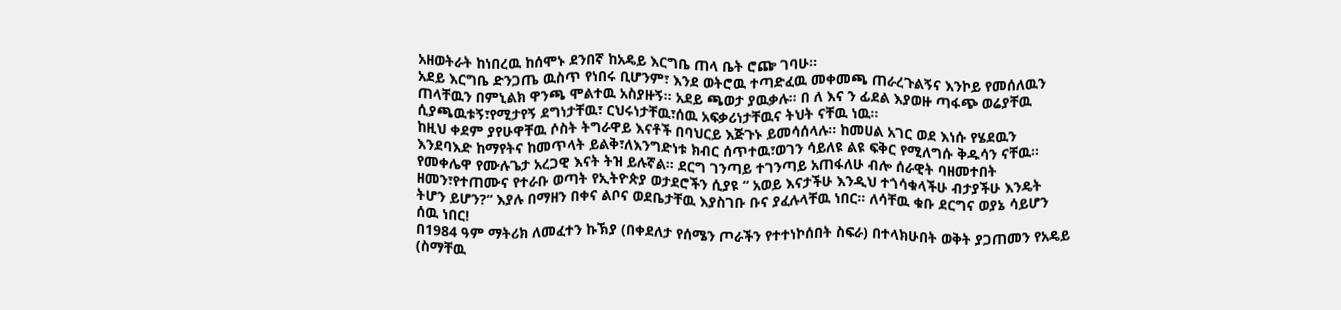አዘወትራት ከነበረዉ ከሰሞኑ ደንበኛ ከአዴይ እርግቤ ጠላ ቤት ሮጬ ገባሁ፡፡
አደይ እርግቤ ድንጋጤ ዉስጥ የነበሩ ቢሆንም፣ እንደ ወትሮዉ ተጣድፈዉ መቀመጫ ጠራረጉልኝና እንኮይ የመሰለዉን ጠላቸዉን በምኒልክ ዋንጫ ሞልተዉ አስያዙኝ፡፡ አደይ ጫወታ ያዉቃሉ፡፡ በ ለ እና ን ፊደል እያወዙ ጣፋጭ ወሬያቸዉ ሲያጫዉቱኝ፣የሚታየኝ ደግነታቸዉ፣ ርህሩነታቸዉ፣ሰዉ አፍቃሪነታቸዉና ትህት ናቸዉ ነዉ፡፡
ከዚህ ቀደም ያየሁዋቸዉ ሶስት ትግራዋይ እናቶች በባህርይ እጅጉኑ ይመሳሰላሉ፡፡ ከመሀል አገር ወደ እነሱ የሄደዉን እንደባእድ ከማየትና ከመጥላት ይልቅ፣ለእንግድነቱ ክብር ሰጥተዉ፣ወገን ሳይለዩ ልዩ ፍቅር የሚለግሱ ቅዱሳን ናቸዉ፡፡ የመቀሌዋ የሙሉጌታ አረጋዊ እናት ትዝ ይሉኛል፡፡ ደርግ ገንጣይ ተገንጣይ አጠፋለሁ ብሎ ሰራዊት ባዘመተበት ዘመን፣የተጠሙና የተራቡ ወጣት የኢትዮጵያ ወታደሮችን ሲያዩ “ አወይ እናታችሁ እንዲህ ተጎሳቁላችሁ ብታያችሁ እንዴት ትሆን ይሆን?“ እያሉ በማዘን በቀና ልቦና ወደቤታቸዉ እያስገቡ ቡና ያፈሉላቸዉ ነበር፡፡ ለሳቸዉ ቁቡ ደርግና ወያኔ ሳይሆን ሰዉ ነበር!
በ1984 ዓም ማትሪክ ለመፈተን ኩኽያ (በቀደለታ የሰሜን ጦራችን የተተነኮሰበት ስፍራ) በተላክሁበት ወቅት ያጋጠመን የአዴይ (ስማቸዉ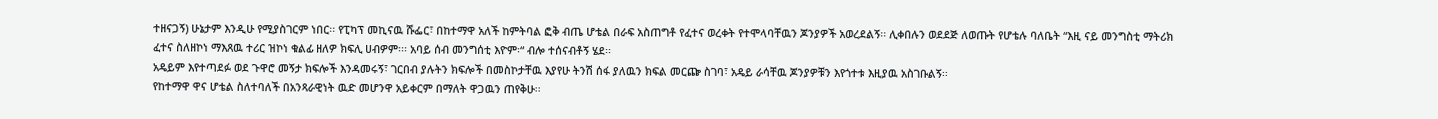ተዘናጋኝ) ሁኔታም እንዲሁ የሚያስገርም ነበር፡፡ የፒካፕ መኪናዉ ሹፌር፣ በከተማዋ አለች ከምትባል ፎቅ ብጤ ሆቴል በራፍ አስጠግቶ የፈተና ወረቀት የተሞላባቸዉን ጆንያዎች አወረደልኝ፡፡ ሊቀበሉን ወደደጅ ለወጡት የሆቴሉ ባለቤት “እዚ ናይ መንግስቲ ማትሪክ ፈተና ስለዘኮነ ማእጸዉ ተሪር ዝኮነ ቁልፊ ዘለዎ ክፍሊ ሀብዎም፡፡፡ አባይ ሰብ መንግሰቲ እዮም፡“ ብሎ ተሰናብቶኝ ሄደ፡፡
አዴይም እየተጣደፉ ወደ ጉዋሮ መኝታ ክፍሎች እንዳመሩኝ፣ ገርበብ ያሉትን ክፍሎች በመስኮታቸዉ እያየሁ ትንሽ ሰፋ ያለዉን ክፍል መርጬ ስገባ፣ አዴይ ራሳቸዉ ጆንያዎቹን እየጎተቱ እዚያዉ አስገቡልኝ፡፡
የከተማዋ ዋና ሆቴል ስለተባለች በአንጻራዊነት ዉድ መሆንዋ አይቀርም በማለት ዋጋዉን ጠየቅሁ፡፡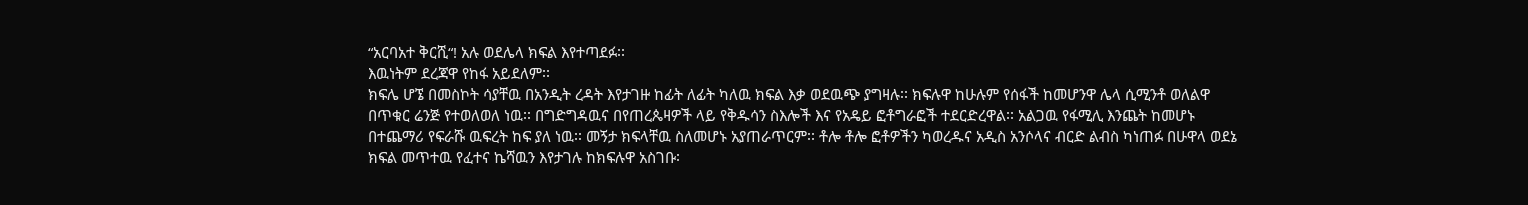“አርባአተ ቅርሺ“! አሉ ወደሌላ ክፍል እየተጣደፉ፡፡
እዉነትም ደረጃዋ የከፋ አይደለም፡፡
ክፍሌ ሆኜ በመስኮት ሳያቸዉ በአንዲት ረዳት እየታገዙ ከፊት ለፊት ካለዉ ክፍል እቃ ወደዉጭ ያግዛሉ፡፡ ክፍሉዋ ከሁሉም የሰፋች ከመሆንዋ ሌላ ሲሚንቶ ወለልዋ በጥቁር ሬንጅ የተወለወለ ነዉ፡፡ በግድግዳዉና በየጠረጴዛዎች ላይ የቅዱሳን ስእሎች እና የአዴይ ፎቶግራፎች ተደርድረዋል፡፡ አልጋዉ የፋሚሊ እንጨት ከመሆኑ በተጨማሪ የፍራሹ ዉፍረት ከፍ ያለ ነዉ፡፡ መኝታ ክፍላቸዉ ስለመሆኑ አያጠራጥርም፡፡ ቶሎ ቶሎ ፎቶዎችን ካወረዱና አዲስ አንሶላና ብርድ ልብስ ካነጠፉ በሁዋላ ወደኔ ክፍል መጥተዉ የፈተና ኬሻዉን እየታገሉ ከክፍሉዋ አስገቡ፡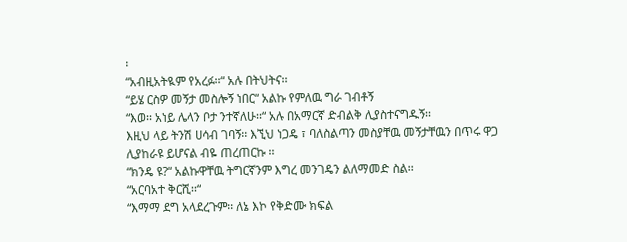፡
“አብዚአትዪም የአረፉ፡፡“ አሉ በትህትና፡፡
“ይሄ ርስዎ መኝታ መስሎኝ ነበር“ አልኩ የምለዉ ግራ ገብቶኝ
“እወ፡፡ አነይ ሌላን ቦታ ንተኛለሁ፡፡“ አሉ በአማርኛ ድብልቅ ሊያስተናግዱኝ፡፡
እዚህ ላይ ትንሽ ሀሳብ ገባኝ፡፡ እኚህ ነጋዴ ፣ ባለስልጣን መስያቸዉ መኝታቸዉን በጥሩ ዋጋ ሊያከራዩ ይሆናል ብዬ ጠረጠርኩ ፡፡
“ክንዴ ዩ?“ አልኩዋቸዉ ትግርኛንም እግረ መንገዴን ልለማመድ ስል፡፡
“አርባአተ ቅርሺ፡፡“
“እማማ ደግ አላደረጉም፡፡ ለኔ እኮ የቅድሙ ክፍል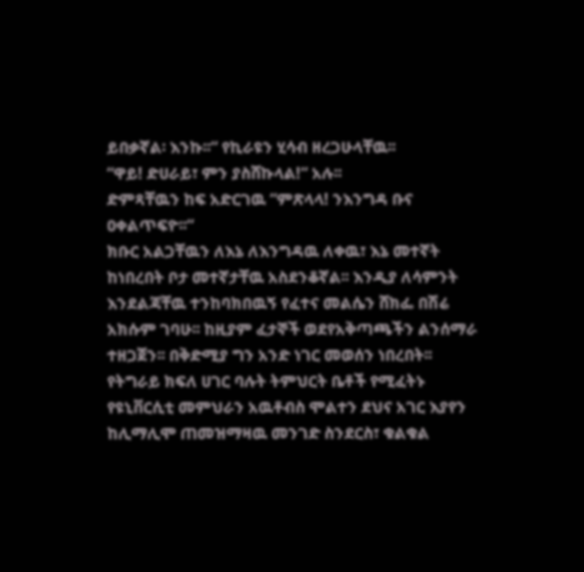ይበቃኛል፡ እንኩ፡፡“ የኪራዩን ሂሳብ ዘረጋሁላቸዉ፡፡
“ዋይ! ድሀራይ፣ ምን ያስሸኩላል!“ አሉ፡፡
ድምጻቸዉን ከፍ አድርገዉ “ምጽላላ! ንእንግዳ ቡና ዐቀልጥፍዮ፡፡“
ክቡር አልጋቸዉን ለእኔ ለእንግዳዉ ለቀዉ፣ እኔ መተኛት ከነበረበት ቦታ መተኛታቸዉ አስደንቆኛል፡፡ እንዲያ ለሳምንት እንደልጃቸዉ ተንከባክበዉኝ የፈተና መልሴን ሸክፌ በሽሬ አክሱም ገባሁ፡፡ ከዚያም ፈታኞች ወደየአቅጣጫችን ልንሰማራ ተዘጋጀን፡፡ በቅድሚያ ግን አንድ ነገር መወሰን ነበረበት፡፡
የትግራይ ክፍለ ሀገር ባሉት ትምህርት ቤቶች የሚፈትኑ የዩኒቨርሲቲ መምህራን አዉቶብስ ሞልተን ደህና አገር እያየን ከሊማሊሞ ጠመዝማዛዉ መንገድ ስንደርስ፣ ቁልቁል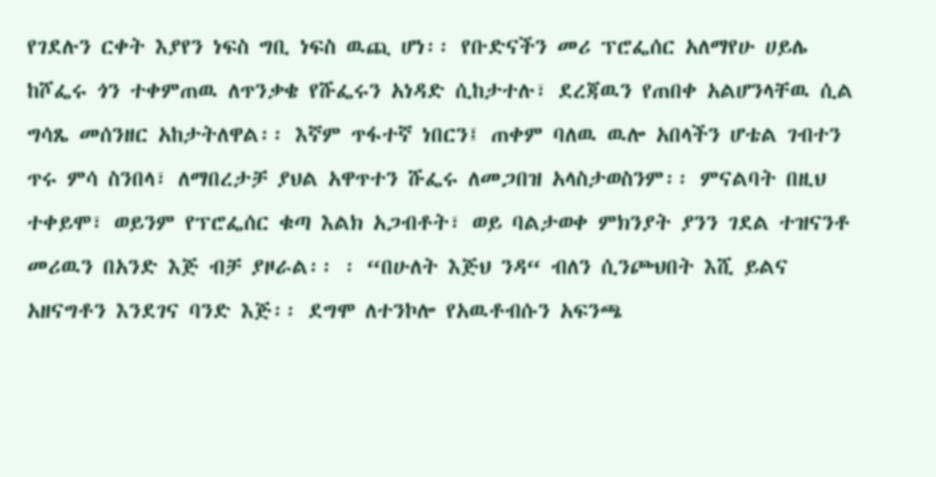የገደሉን ርቀት እያየን ነፍስ ግቢ ነፍስ ዉጪ ሆነ፡፡ የቡድናችን መሪ ፕሮፌሰር አለማየሁ ሀይሌ ከሾፌሩ ጎን ተቀምጠዉ ለጥንቃቄ የሹፌሩን አነዳድ ሲከታተሉ፣ ደረጃዉን የጠበቀ አልሆንላቸዉ ሲል ግሳጼ መሰንዘር አከታትለዋል፡፡ እኛም ጥፋተኛ ነበርን፤ ጠቀም ባለዉ ዉሎ አበላችን ሆቴል ገብተን ጥሩ ምሳ ስንበላ፣ ለማበረታቻ ያህል አዋጥተን ሹፌሩ ለመጋበዝ አላስታወስንም፡፡ ምናልባት በዚህ ተቀይሞ፣ ወይንም የፕሮፌሰር ቁጣ እልክ አጋብቶት፣ ወይ ባልታወቀ ምክንያት ያንን ገደል ተዝናንቶ መሪዉን በአንድ እጅ ብቻ ያዞራል፡፡ ፡ “በሁለት እጅህ ንዳ“ ብለን ሲንጮህበት እሺ ይልና አዘናግቶን እንደገና ባንድ እጅ፡፡ ደግሞ ለተንኮሎ የአዉቶብሱን አፍንጫ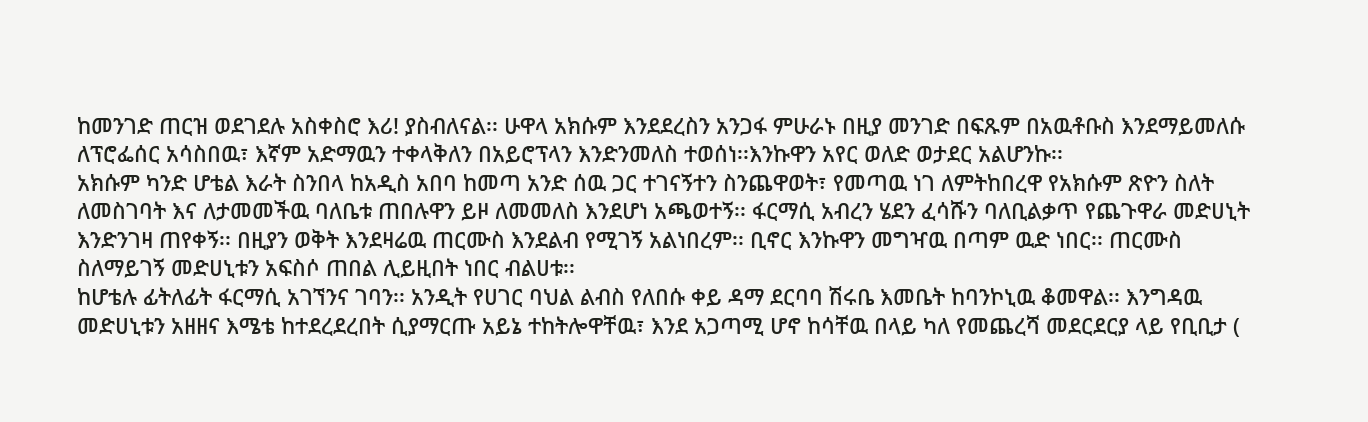ከመንገድ ጠርዝ ወደገደሉ አስቀስሮ እሪ! ያስብለናል፡፡ ሁዋላ አክሱም እንደደረስን አንጋፋ ምሁራኑ በዚያ መንገድ በፍጹም በአዉቶቡስ እንደማይመለሱ ለፕሮፌሰር አሳስበዉ፣ እኛም አድማዉን ተቀላቅለን በአይሮፕላን እንድንመለስ ተወሰነ፡፡እንኩዋን አየር ወለድ ወታደር አልሆንኩ፡፡
አክሱም ካንድ ሆቴል እራት ስንበላ ከአዲስ አበባ ከመጣ አንድ ሰዉ ጋር ተገናኝተን ስንጨዋወት፣ የመጣዉ ነገ ለምትከበረዋ የአክሱም ጽዮን ስለት ለመስገባት እና ለታመመችዉ ባለቤቱ ጠበሉዋን ይዞ ለመመለስ እንደሆነ አጫወተኝ፡፡ ፋርማሲ አብረን ሄደን ፈሳሹን ባለቢልቃጥ የጨጉዋራ መድሀኒት እንድንገዛ ጠየቀኝ፡፡ በዚያን ወቅት እንደዛሬዉ ጠርሙስ እንደልብ የሚገኝ አልነበረም፡፡ ቢኖር እንኩዋን መግዣዉ በጣም ዉድ ነበር፡፡ ጠርሙስ ስለማይገኝ መድሀኒቱን አፍስሶ ጠበል ሊይዚበት ነበር ብልሀቱ፡፡
ከሆቴሉ ፊትለፊት ፋርማሲ አገኘንና ገባን፡፡ አንዲት የሀገር ባህል ልብስ የለበሱ ቀይ ዳማ ደርባባ ሽሩቤ እመቤት ከባንኮኒዉ ቆመዋል፡፡ እንግዳዉ መድሀኒቱን አዘዘና እሜቴ ከተደረደረበት ሲያማርጡ አይኔ ተከትሎዋቸዉ፣ እንደ አጋጣሚ ሆኖ ከሳቸዉ በላይ ካለ የመጨረሻ መደርደርያ ላይ የቢቢታ (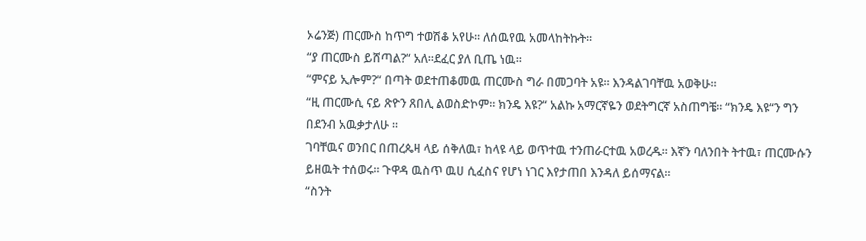ኦሬንጅ) ጠርሙስ ከጥግ ተወሽቆ አየሁ፡፡ ለሰዉየዉ አመላከትኩት፡፡
“ያ ጠርሙስ ይሸጣል?“ አለ፡፡ደፈር ያለ ቢጤ ነዉ፡፡
“ምናይ ኢሎም?“ በጣት ወደተጠቆመዉ ጠርሙስ ግራ በመጋባት አዩ፡፡ እንዳልገባቸዉ አወቅሁ፡፡
“ዚ ጠርሙሲ ናይ ጽዮን ጸበሊ ልወስድኮም፡፡ ክንዴ እዩ?“ አልኩ አማርኛዬን ወደትግርኛ አስጠግቼ፡፡ “ክንዴ እዩ“ን ግን በደንብ አዉቃታለሁ ፡፡
ገባቸዉና ወንበር በጠረጴዛ ላይ ሰቅለዉ፣ ከላዩ ላይ ወጥተዉ ተንጠራርተዉ አወረዱ፡፡ እኛን ባለንበት ትተዉ፣ ጠርሙሱን ይዘዉት ተሰወሩ፡፡ ጉዋዳ ዉስጥ ዉሀ ሲፈስና የሆነ ነገር እየታጠበ እንዳለ ይሰማናል፡፡
“ስንት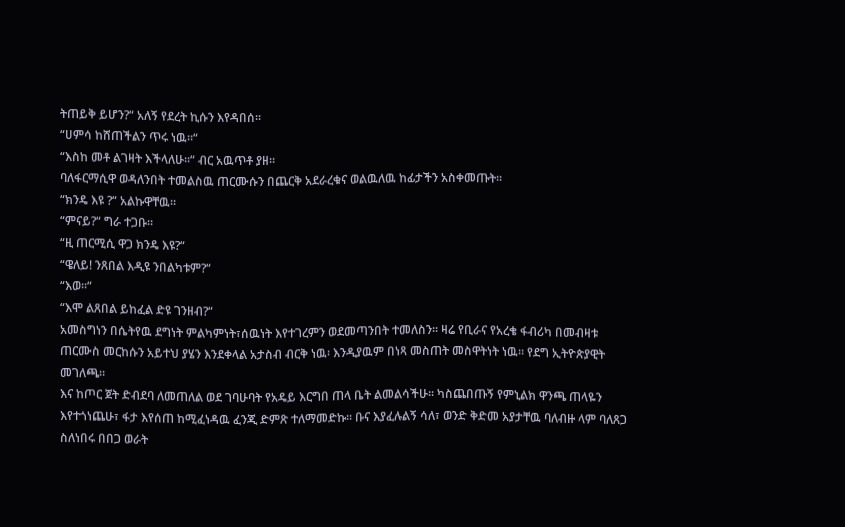ትጠይቅ ይሆን?“ አለኝ የደረት ኪሱን እየዳበሰ፡፡
“ሀምሳ ከሸጠችልን ጥሩ ነዉ፡፡“
“እስከ መቶ ልገዛት እችላለሁ፡፡“ ብር አዉጥቶ ያዘ፡፡
ባለፋርማሲዋ ወዳለንበት ተመልስዉ ጠርሙሱን በጨርቅ አደራረቁና ወልዉለዉ ከፊታችን አስቀመጡት፡፡
“ክንዴ እዩ ?“ አልኩዋቸዉ፡፡
“ምናይ?“ ግራ ተጋቡ፡፡
“ዚ ጠርሚሲ ዋጋ ክንዴ እዩ?“
“ዌለይ! ንጸበል እዲዩ ንበልካቱም?“
“እወ፡፡“
“እሞ ልጸበል ይከፈል ድዩ ገንዘብ?“
አመስግነን በሴትየዉ ደግነት ምልካምነት፣ሰዉነት እየተገረምን ወደመጣንበት ተመለስን፡፡ ዛሬ የቢራና የአረቄ ፋብሪካ በመብዛቱ ጠርሙስ መርከሱን አይተህ ያሄን እንደቀላል አታስብ ብርቅ ነዉ፡ እንዲያዉም በነጻ መስጠት መስዋትነት ነዉ፡፡ የደግ ኢትዮጵያዊት መገለጫ፡፡
እና ከጦር ጀት ድብደባ ለመጠለል ወደ ገባሁባት የአዴይ እርግበ ጠላ ቤት ልመልሳችሁ፡፡ ካስጨበጡኝ የምኒልክ ዋንጫ ጠላዬን እየተጎነጨሁ፣ ፋታ እየሰጠ ከሚፈነዳዉ ፈንጂ ድምጽ ተለማመድኩ፡፡ ቡና እያፈሉልኝ ሳለ፣ ወንድ ቅድመ አያታቸዉ ባለብዙ ላም ባለጸጋ ስለነበሩ በበጋ ወራት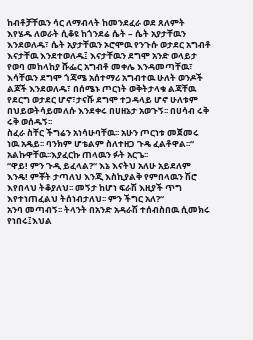ከብቶቻቸዉን ሳር ለማብላት ከመንደፈራ ወደ ጸለምት እየሄዱ ለወራት ሲቆዩ ከጎንደሬ ሴት – ሴት አያታቸዉን እንደወለዱ፣ ሴት አያታቸዉን ኦሮሞዉ የንጉሱ ወታደር አግብቶ እናታቸዉ እንደተወለዱ፤ እናታቸዉን ደግሞ አንድ ወላይታ የወባ መከላከያ ሹፌር አግብቶ መቀሌ እንዳመጣቸዉ፣ እሳቸዉን ደግሞ ጎጃሜ አሰተማሪ አግብተዉ ሁለት ወንዶች ልጆች እንደወለዱ፣ በሰሜኑ ጦርነት ወቅትታላቁ ልጃቸዉ የደርግ ወታደር ሆኖ፣ታናሹ ደግሞ ተጋዳላይ ሆኖ ሁለቱም በህይወትሳይመለሱ እንደቀሩ በሀዘኔታ አወጉኝ፡፡ በሀሳብ ሩቅ ሩቅ ወሰዱኝ፡፡
ስፈራ ስቸር ችግሬን አነሳሁባቸዉ፡፡ አሁን ጦርነቱ መጀመሩ ነዉ አዴይ፡፡ ባንክም ሆቴልም ስለተዘጋ ጉዴ ፈልቶዋል፡፡“ አልኩዋቸዉ፡፡እያፈርኩ ጠላዉን ፉት አርጌ፡፡
“ዋይ! ምን ጉዲ ይፈላል?“ እኔ እናትህ አለሁ አይደለም እንዴ! ምቾት ታጣለህ እንጂ እስኪያልቅ የምበላዉን ሽሮ እየበላህ ትቆያለህ፡፡ መኝታ ከሆነ ፍራሽ እዚያች ጥግ እየተነጠፈልህ ትሰነብታለህ፡፡ ምን ችግር አለ?“
አንባ መጣብኝ፡፡ ትላንት በአንድ አዳራሽ ተሰብስበዉ ሲመክሩ የነበሩ፤እህል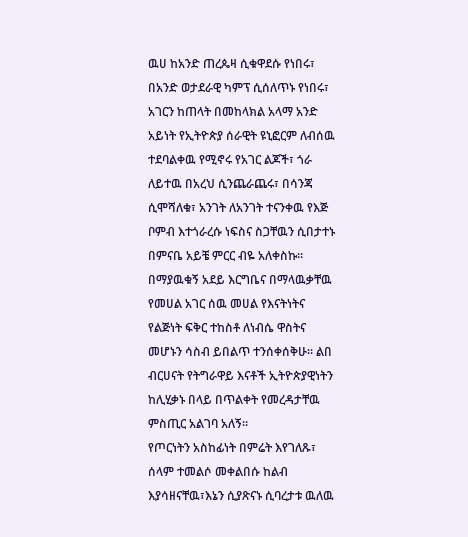ዉሀ ከአንድ ጠረጴዛ ሲቁዋደሱ የነበሩ፣ በአንድ ወታደራዊ ካምፕ ሲሰለጥኑ የነበሩ፣ አገርን ከጠላት በመከላክል አላማ አንድ አይነት የኢትዮጵያ ሰራዊት ዩኒፎርም ለብሰዉ ተደባልቀዉ የሚኖሩ የአገር ልጆች፣ ጎራ ለይተዉ በአረህ ሲንጨራጨሩ፣ በሳንጃ ሲሞሻለቁ፣ አንገት ለአንገት ተናንቀዉ የእጅ ቦምብ እተጎራረሱ ነፍስና ስጋቸዉን ሲበታተኑ በምናቤ አይቼ ምርር ብዬ አለቀስኩ፡፡ በማያዉቁኝ አደይ እርግቤና በማላዉቃቸዉ የመሀል አገር ሰዉ መሀል የእናትነትና የልጅነት ፍቅር ተከስቶ ለነብሴ ዋስትና መሆኑን ሳስብ ይበልጥ ተንሰቀሰቅሁ፡፡ ልበ ብርሀናት የትግራዋይ እናቶች ኢትዮጵያዊነትን ከሊሂቃኑ በላይ በጥልቀት የመረዳታቸዉ ምስጢር አልገባ አለኝ፡፡
የጦርነትን አስከፊነት በምሬት እየገለጹ፣ ሰላም ተመልሶ መቀልበሱ ከልብ እያሳዘናቸዉ፣እኔን ሲያጽናኑ ሲባረታቱ ዉለዉ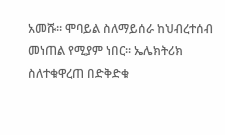አመሹ፡፡ ሞባይል ስለማይሰራ ከህብረተሰብ መነጠል የሚያም ነበር፡፡ ኤሌክትሪክ ስለተቁዋረጠ በድቅድቁ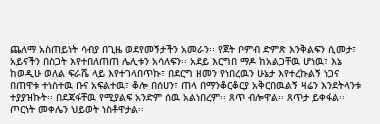ጨለማ አስጠይነት ሳብያ በጊዜ ወደየመኝታችን አመራን፡፡ የጀት ቦምብ ድምጽ እንቅልፍን ሲመታ፣ አይናችን በስጋት እየተበለጠጠ ሌሊቱን አሳለፍን፡፡ አደይ እርግበ ማዶ ከአልጋቸዉ ሆነዉ፣ እኔ ከወዲሁ ወለል ፍራሼ ላይ እየተገላበጥኩ፣ በደርግ ዘመን የነበረዉን ሁኔታ እየተረኩልኝ ነጋና በጠዋቱ ተነስተዉ ቡና አፍልተዉ፣ ቆሎ በሰሀን፣ ጠላ በማንቆርቆርያ አቅርበዉልኝ ዛሬን እንደትላንቱ ተያያዝኩት፡፡ በደጃፋቸዉ የሚያልፍ አንድም ሰዉ አልነበረም፡፡ ጸጥ ብሎዋል፡፡ ጸጥታ ይቀፋል፡፡ ጦርነት መቀሌን ህይወት ነስቶዋታል፡፡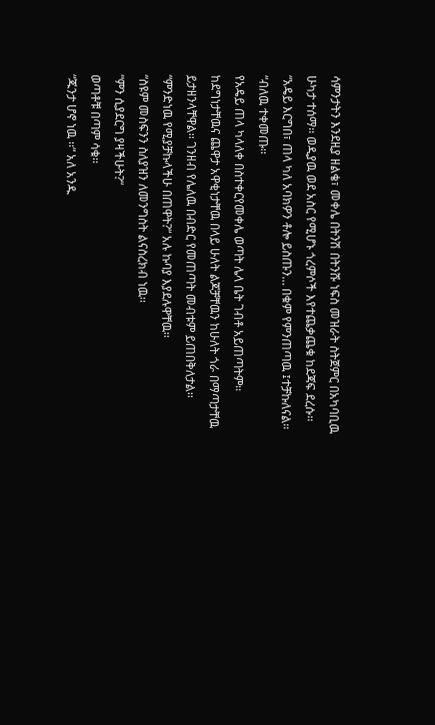ሳምንታትን እንደዚያ ዘልቄ፣ መቀሌ በትንሽ በትንሹ ነፍስ መዝራት ስትጀምር በአካባቢዉ ሁካታ ተሰማ፡፡ ወዲያዉ ወደ አስር የሚሆኑ ጎረምሶች እየተጨቃጨቁ ከደጃፍ ደረሱ፡፡
“አዴይ እርግበ፣ ጠላ ካለ አባክዎን ቶሎ ይስጡን… በቁም የምንጠጣዉ ፤ተቻኩለናል፡፡“ብለዉ ተቀመጡ፡፡
የአዴይ ጠላ ካላለቀ በስተቀርየመቀሌ ወጣት ሌላ ቤት ገብቶ አይጠጣትም፡፡ ከደግነታቸዉና ጨዋታ አዋቂነታቸዉ በላይ ሁለት ልጆቻቸዉን ከሁለት ጎራ በማጣታቸዉ ይታዘንላቸዋል፡፡ ገንዘብ የሌለዉ በብድር የመጠጣት መብቱም ይጠበቅለታል፡፡
“ምንድነዉ የሚያቻኩላችሁ በጠዋት?“ አሉ ኩባያ እያደሉዋቸዉ፡፡
“ስዩም መስፍንን ስለያዝን ለመንግስት ልናስረክብ ነዉ፡፡
“ምን ሲያደርግ ያዛችሁት?“
ወጣቶቹ በጣም ሳቁ፡፡
“ጁንታ ሆኖ ነዉ ፡፡“ አለ አንዱ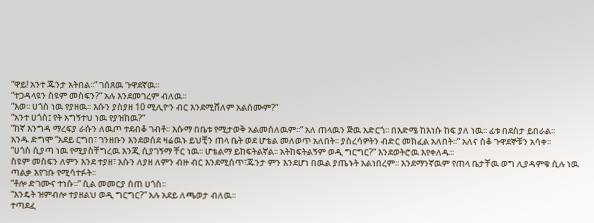“ዋይ! አንተ ጁንታ አትበል፡፡“ ገሰጸዉ ጉዋደኛዉ፡፡
“ተጋዳላዩን ስዩም መስፍን?“ አሉ እንደመገረም ብለዉ፡፡
“እወ፡፡ ሀጎስ ነዉ የያዘዉ፡፡ እሱን ያስያዘ 10 ሚሊዮን ብር እንደሚሸለም አልሰሙም?“
“አንተ ሀጎስ፤ የት አግኝተህ ነዉ የያዝከዉ?“
“ከኛ እንግዳ ማረፍያ ራሱን ለዉጦ ተደብቆ ገብቶ፡፡ እሱማ በቤቱ የሚታወቅ አልመሰለዉም፡፡“ አለ ጠላዉን ጅዉ አድርጎ፡፡ በእድሜ ከእነሱ ከፍ ያለ ነዉ፡፡ ፊቱ በደስታ ይበራል፡፡
አንዱ ድግሞ “አደይ ርግበ፣ ገንዘቡን እንደወሰደ ዛሬዉኑ ይህቺን ጠላ ቤት ወደ ሆቴል መለወጥ አለበት፡፡ ያስረሳዎትን ብድር መክፈል አለበት፡፡“ አለና ስቆ ጉዋደኞቹን አሳቀ፡፡
“ሀጎስ ሲያጣ ነዉ የሚያስቸግረዉ እንጂ ሲያገኝማ ቸር ነዉ፡፡ ሆቴልማ ይከፍትልኛል፡፡ አትከፍትልኝም ወዲ ግርግር?“ እንደወትሮዉ እየቀለዱ፡፡
ስዩም መስፍን ለምን እንደ ተያዘ፣ እሱን ለያዘ ለምን ብዙ ብር እንደሚሰጥ፣ጁንታ ምን እንደሆነ በዉል ያጤኑት አልነበረም፡፡ እንደማንኛዉም የጠላ ቤታቸዉ ወግ ሊያዳምቁ ሲሉ ነዉ ጣልቃ እየገቡ የሚሳተፉት፡፡
“ቶሎ ድገሙና ተነሱ፡፡“ ሲል መመርያ ሰጠ ሀጎስ፡፡
“እንዴት ዝምብሎ ተያዘልህ ወዲ ግርግር?“ አሉ አደይ ለጫወታ ብለዉ፡፡
ተጣደፈ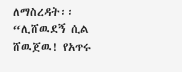ለማስረዳት፡፡ “ሊሸዉደኝ ሲል ሸዉጀዉ! የአጥሩ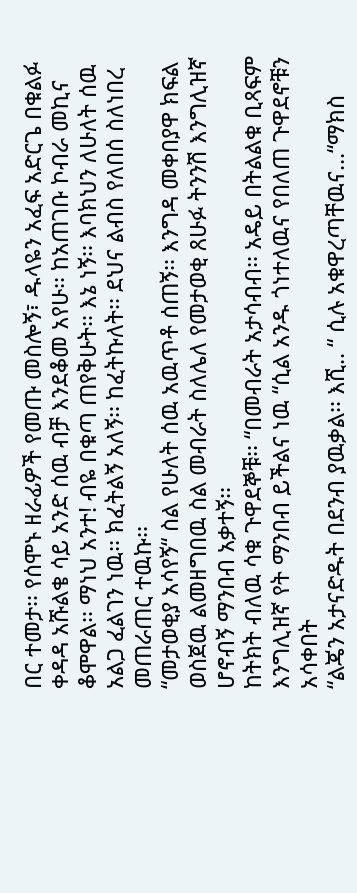በር ተመታ፡፡ የሰሞኑ ዘራፊዎች የመጡ መስሎኝ፣ ዱላዬን አፈፍ አድርጌ በቁልፉ ቀዳዳ አሹልቄ ሳይ አንድ ሰዉ ብቻ እንደቆመ አየሁ፡፡ ከአጠገቡ ኮብራ መኪና ቆሞዋል፡፡ ማነህ አንተ! ብዬ በቁጣ ጠየቅሁት፡፡ እኔ ነኝ፡፡ እባክህን ለሁለት ሰዉ አልጋ ፈልገን ነዉ፡፡ ክፈትልኝ አለኝ፡፡ ከፈትኩለት፡፡ ደህና ልብስ የለበሰ ስለነበረ መጠራጠር ተዉኩ፡፡
“መታወቂያ አሳየኝ“ ስል የሁለት ሰዉ አዉጥቶ ሰጠኝ፡፡ እንግዳ መቀበያዋ ክፍል ወስጀዉ ልመዘግበዉ ስል መብራት ስለሌለ የመታወቂ ጸሁፉ ትንንሽ እንግሊዝኛ ሆኖብኝ ማንበብ አቃተኝ፡፡
ከትክት ብለዉ ሳቁ ጉዋደኞቹ፡፡ “በመብራት አታሳብብ፡፡ አዴይ በትልልቁ ቢጻፍም እንግሊዝኛ የት ማንበብ ይችልና ነዉ “ሲል አንዱ ጎነተለዉና የበለጠ ጉዋደኖቹን አሳቀበት
“ልጄን አታናድዱት በደንብ ያዉቃል፡፡ እሺ.. “ ሲሉ አቁዋረጣቸዉና…“ማክስ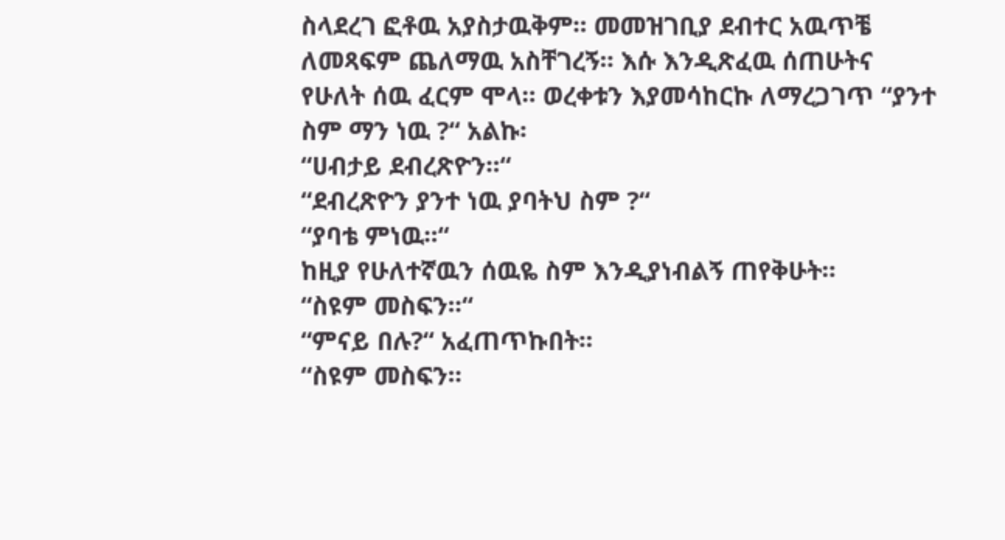ስላደረገ ፎቶዉ አያስታዉቅም፡፡ መመዝገቢያ ደብተር አዉጥቼ ለመጻፍም ጨለማዉ አስቸገረኝ፡፡ እሱ እንዲጽፈዉ ሰጠሁትና የሁለት ሰዉ ፈርም ሞላ፡፡ ወረቀቱን እያመሳከርኩ ለማረጋገጥ “ያንተ ስም ማን ነዉ ?“ አልኩ፡
“ሀብታይ ደብረጽዮን፡፡“
“ደብረጽዮን ያንተ ነዉ ያባትህ ስም ?“
“ያባቴ ምነዉ፡፡“
ከዚያ የሁለተኛዉን ሰዉዬ ስም እንዲያነብልኝ ጠየቅሁት፡፡
“ስዩም መስፍን፡፡“
“ምናይ በሉ?“ አፈጠጥኩበት፡፡
“ስዩም መስፍን፡፡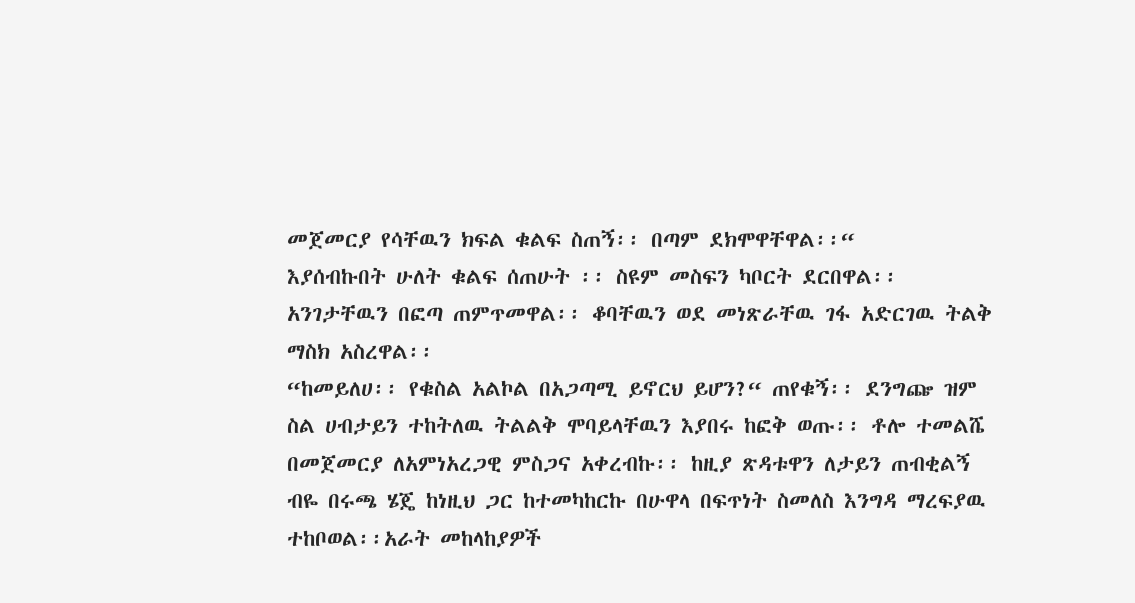መጀመርያ የሳቸዉን ክፍል ቁልፍ ስጠኝ፡፡ በጣም ደክሞዋቸዋል፡፡“
እያሰብኩበት ሁለት ቁልፍ ሰጠሁት ፡፡ ስዩም መስፍን ካቦርት ደርበዋል፡፡ አንገታቸዉን በፎጣ ጠምጥመዋል፡፡ ቆባቸዉን ወደ መነጽራቸዉ ገፋ አድርገዉ ትልቅ ማስክ አስረዋል፡፡
“ከመይለሀ፡፡ የቁስል አልኮል በአጋጣሚ ይኖርህ ይሆን?“ ጠየቁኝ፡፡ ደንግጬ ዝም ስል ሀብታይን ተከትለዉ ትልልቅ ሞባይላቸዉን እያበሩ ከፎቅ ወጡ፡፡ ቶሎ ተመልሼ በመጀመርያ ለአምነአረጋዊ ምስጋና አቀረብኩ፡፡ ከዚያ ጽዳቱዋን ለታይን ጠብቂልኝ ብዬ በሩጫ ሄጄ ከነዚህ ጋር ከተመካከርኩ በሁዋላ በፍጥነት ስመለስ እንግዳ ማረፍያዉ ተከቦወል፡፡አራት መከላከያዎች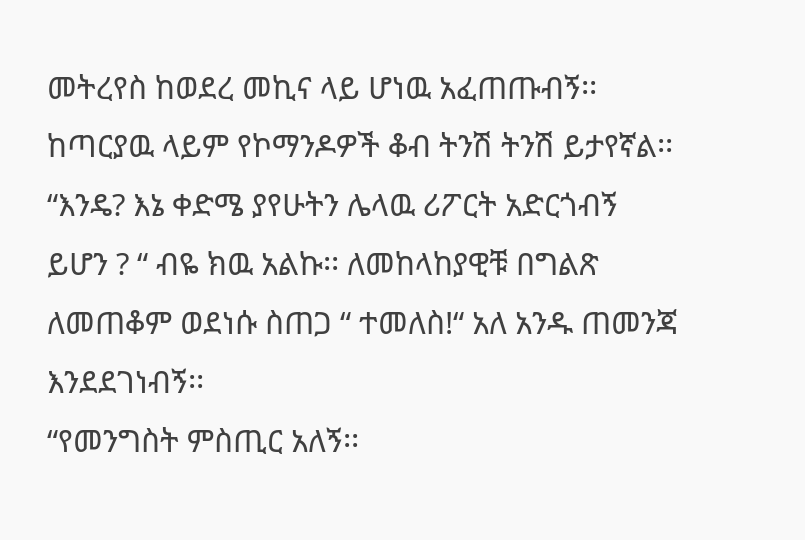መትረየስ ከወደረ መኪና ላይ ሆነዉ አፈጠጡብኝ፡፡ ከጣርያዉ ላይም የኮማንዶዎች ቆብ ትንሽ ትንሽ ይታየኛል፡፡ “እንዴ? እኔ ቀድሜ ያየሁትን ሌላዉ ሪፖርት አድርጎብኝ ይሆን ? “ ብዬ ክዉ አልኩ፡፡ ለመከላከያዊቹ በግልጽ ለመጠቆም ወደነሱ ስጠጋ “ ተመለስ!“ አለ አንዱ ጠመንጃ እንደደገነብኝ፡፡
“የመንግስት ምስጢር አለኝ፡፡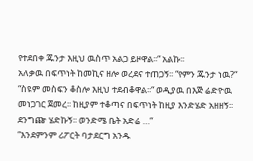የተደበቀ ጁንታ እዚህ ዉስጥ አልጋ ይዞዋል፡፡“ አልኩ፡፡
አለቃዉ በፍጥነት ከመኪና ዘሎ ወረደና ተጠጋኝ፡፡ “የምን ጁንታ ነዉ?“
“ስዩም መስፍን ቆስሎ እዚህ ተደብቆዋል፡፡“ ወዲያዉ በእጅ ሬድዮዉ መነጋገር ጀመረ፡፡ ከዚያም ተቆጣና በፍጥነት ከዚያ እንድሄድ አዘዘኝ፡፡ ደንግጬ ሄድኩኝ፡፡ ወንድሜ ቤት አድሬ …“
“እንደምንም ሪፖርት ባታደርግ አንዱ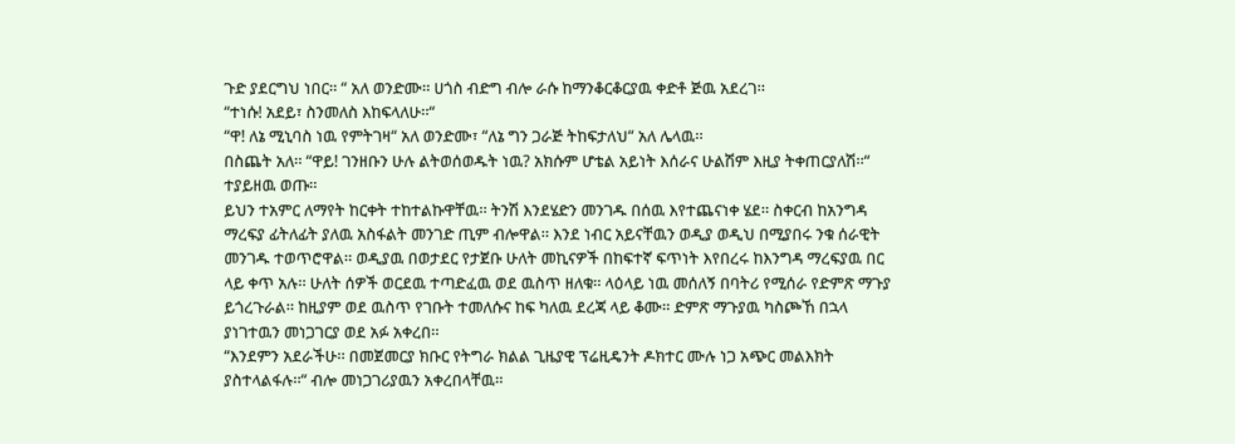ጉድ ያደርግህ ነበር፡፡ “ አለ ወንድሙ፡፡ ሀጎስ ብድግ ብሎ ራሱ ከማንቆርቆርያዉ ቀድቶ ጅዉ አደረገ፡፡
“ተነሱ! አደይ፣ ስንመለስ እከፍላለሁ፡፡“
“ዋ! ለኔ ሚኒባስ ነዉ የምትገዛ“ አለ ወንድሙ፣ “ለኔ ግን ጋራጅ ትከፍታለህ“ አለ ሌላዉ፡፡
በስጨት አለ፡፡ “ዋይ! ገንዘቡን ሁሉ ልትወሰወዱት ነዉ? አክሱም ሆቴል አይነት እሰራና ሁልሽም እዚያ ትቀጠርያለሽ፡፡“ ተያይዘዉ ወጡ፡፡
ይህን ተአምር ለማየት ከርቀት ተከተልኩዋቸዉ፡፡ ትንሽ እንደሄድን መንገዱ በሰዉ እየተጨናነቀ ሄደ፡፡ ስቀርብ ከአንግዳ ማረፍያ ፊትለፊት ያለዉ አስፋልት መንገድ ጢም ብሎዋል፡፡ እንደ ነብር አይናቸዉን ወዲያ ወዲህ በሚያበሩ ንቁ ሰራዊት መንገዱ ተወጥሮዋል፡፡ ወዲያዉ በወታደር የታጀቡ ሁለት መኪናዎች በከፍተኛ ፍጥነት እየበረሩ ከእንግዳ ማረፍያዉ በር ላይ ቀጥ አሉ፡፡ ሁለት ሰዎች ወርደዉ ተጣድፈዉ ወደ ዉስጥ ዘለቁ፡፡ ላዕላይ ነዉ መሰለኝ በባትሪ የሚሰራ የድምጽ ማጉያ ይጎረጉራል፡፡ ከዚያም ወደ ዉስጥ የገቡት ተመለሱና ከፍ ካለዉ ደረጃ ላይ ቆሙ፡፡ ድምጽ ማጉያዉ ካስጮኸ በኋላ ያነገተዉን መነጋገርያ ወደ አፉ አቀረበ፡፡
“እንደምን አደራችሁ፡፡ በመጀመርያ ክቡር የትግራ ክልል ጊዜያዊ ፕሬዚዴንት ዶክተር ሙሉ ነጋ አጭር መልእክት ያስተላልፋሉ፡፡“ ብሎ መነጋገሪያዉን አቀረበላቸዉ፡፡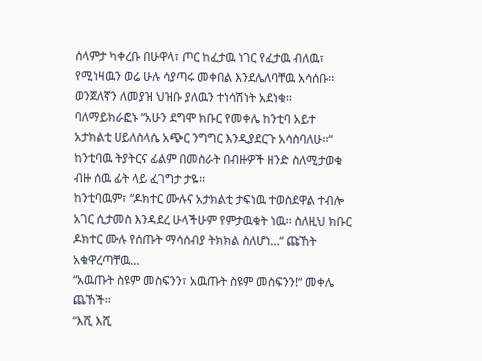ሰላምታ ካቀረቡ በሁዋላ፣ ጦር ከፈታዉ ነገር የፈታዉ ብለዉ፣ የሚነዛዉን ወሬ ሁሉ ሳያጣሩ መቀበል እንደሌለባቸዉ አሳሰቡ፡፡ ወንጀለኛን ለመያዝ ህዝቡ ያለዉን ተነሳሽነት አደነቁ፡፡
ባለማይክራፎኑ “አሁን ደግሞ ክቡር የመቀሌ ከንቲባ አይተ አታክልቲ ሀይለስላሴ አጭር ንግግር እንዲያደርጉ አሳስባለሁ፡፡“ ከንቲባዉ ትያትርና ፊልም በመስራት በብዙዎች ዘንድ ስለሚታወቁ ብዙ ሰዉ ፊት ላይ ፈገግታ ታዬ፡፡
ከንቲባዉም፣ “ዶክተር ሙሉና አታክልቲ ታፍነዉ ተወስደዋል ተብሎ አገር ሲታመስ እንዳደረ ሁላችሁም የምታዉቁት ነዉ፡፡ ስለዚህ ክቡር ዶክተር ሙሉ የሰጡት ማሳሰብያ ትክክል ስለሆነ…“ ጩኸት አቁዋረጣቸዉ…
“አዉጡት ስዩም መስፍንን፣ አዉጡት ስዩም መስፍንን!“ መቀሌ ጨኸች፡፡
“እሺ እሺ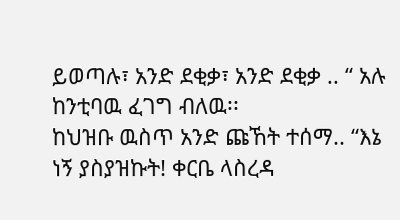ይወጣሉ፣ አንድ ደቂቃ፣ አንድ ደቂቃ .. “ አሉ ከንቲባዉ ፈገግ ብለዉ፡፡
ከህዝቡ ዉስጥ አንድ ጩኸት ተሰማ.. “እኔ ነኝ ያስያዝኩት! ቀርቤ ላስረዳ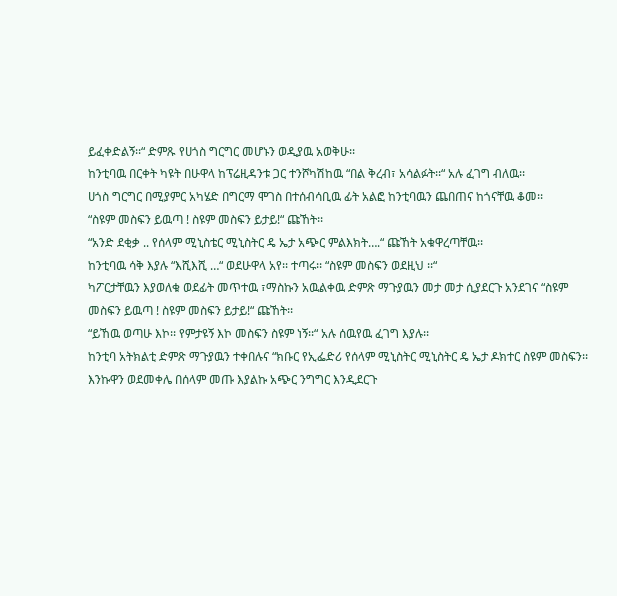ይፈቀድልኝ፡፡“ ድምጹ የሀጎስ ግርግር መሆኑን ወዲያዉ አወቅሁ፡፡
ከንቲባዉ በርቀት ካዩት በሁዋላ ከፕሬዚዳንቱ ጋር ተንሾካሽከዉ “በል ቅረብ፣ አሳልፉት፡፡“ አሉ ፈገግ ብለዉ፡፡
ሀጎስ ግርግር በሚያምር አካሄድ በግርማ ሞገስ በተሰብሳቢዉ ፊት አልፎ ከንቲባዉን ጨበጠና ከጎናቸዉ ቆመ፡፡
“ስዩም መስፍን ይዉጣ ! ስዩም መስፍን ይታይ!“ ጩኸት፡፡
“አንድ ደቂቃ .. የሰላም ሚኒስቴር ሚኒስትር ዴ ኤታ አጭር ምልእክት….“ ጩኸት አቁዋረጣቸዉ፡፡
ከንቲባዉ ሳቅ እያሉ “እሺእሺ …“ ወደሁዋላ አየ፡፡ ተጣሩ፡፡ “ስዩም መስፍን ወደዚህ ፡፡“
ካፖርታቸዉን እያወለቁ ወደፊት መጥተዉ ፣ማስኩን አዉልቀዉ ድምጽ ማጉያዉን መታ መታ ሲያደርጉ አንደገና “ስዩም መስፍን ይዉጣ ! ስዩም መስፍን ይታይ!“ ጩኸት፡፡
“ይኸዉ ወጣሁ እኮ፡፡ የምታዩኝ እኮ መስፍን ስዩም ነኝ፡፡“ አሉ ሰዉየዉ ፈገግ እያሉ፡፡
ከንቲባ አትክልቲ ድምጽ ማጉያዉን ተቀበሉና “ክቡር የኢፌድሪ የሰላም ሚኒስትር ሚኒስትር ዴ ኤታ ዶክተር ስዩም መስፍን፡፡ እንኩዋን ወደመቀሌ በሰላም መጡ እያልኩ አጭር ንግግር እንዲደርጉ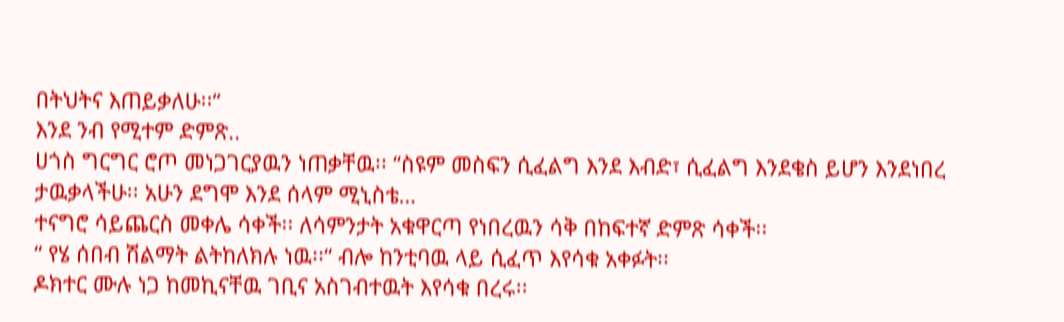በትህትና እጠይቃለሁ፡፡“
እንደ ንብ የሚተም ድምጽ..
ሀጎስ ግርግር ሮጦ መነጋገርያዉን ነጠቃቸዉ፡፡ “ስዩም መስፍን ሲፈልግ እንደ እብድ፣ ሲፈልግ እንደቄስ ይሆን እንደነበረ ታዉቃላችሁ፡፡ አሁን ደግሞ እንደ ሰላም ሚኒስቴ…
ተናግሮ ሳይጨርስ መቀሌ ሳቀች፡፡ ለሳምንታት አቁዋርጣ የነበረዉን ሳቅ በከፍተኛ ድምጽ ሳቀች፡፡
“ የሄ ሰበብ ሽልማት ልትከለክሉ ነዉ፡፡“ ብሎ ከንቲባዉ ላይ ሲፈጥ እየሳቁ አቀፉት፡፡
ዶክተር ሙሉ ነጋ ከመኪናቸዉ ገቢና አስገብተዉት እየሳቁ በረሩ፡፡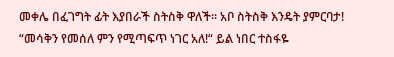መቀሌ በፈገግት ፊት እያበራች ስትስቅ ዋለች፡፡ አቦ ስትስቅ እንዴት ያምርባታ! “መሳቅን የመሰለ ምን የሚጣፍጥ ነገር አለ!“ ይል ነበር ተስፋዬ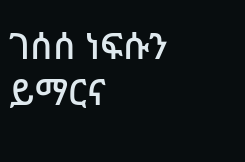ገሰሰ ነፍሱን ይማርና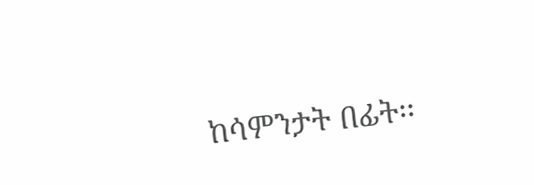ከሳምንታት በፊት፡፡